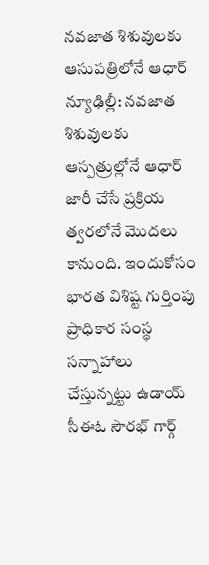నవజాత శిశువులకు ఆసుపత్రిలోనే ఆధార్
న్యూఢిల్లీ: నవజాత శిశువులకు ఆస్పత్రుల్లోనే ఆధార్ జారీ చేసే ప్రక్రియ త్వరలోనే మొదలు కానుంది. ఇందుకోసం భారత విశిష్ట గుర్తింపు ప్రాధికార సంస్థ సన్నాహాలు చేస్తున్నట్టు ఉడాయ్ సీఈఓ సౌరభ్ గార్గ్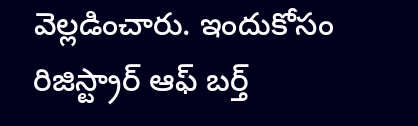వెల్లడించారు. ఇందుకోసం రిజిస్ట్రార్ ఆఫ్ బర్త్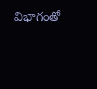విభాగంతో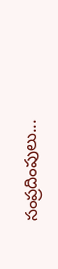సంప్రదింపులు...